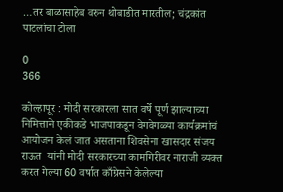…तर बाळासाहेब वरुन थोबाडीत मारतील; चंद्रकांत पाटलांचा टोला

0
366

कोल्हापूर : मोदी सरकारला सात वर्षे पूर्ण झाल्याच्या निमित्ताने एकीकडे भाजपाकडून वेगवेगळ्या कार्यक्रमांचं आयोजन केलं जात असताना शिवसेना खासदार संजय राऊत  यांनी मोदी सरकारच्या कामगिरीवर नाराजी व्यक्त करत गेल्या 60 वर्षात काँग्रेसने केलेल्या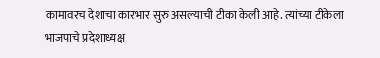कामावरच देशाचा कारभार सुरु असल्याची टीका केली आहे. त्यांच्या टीकेला भाजपाचे प्रदेशाध्यक्ष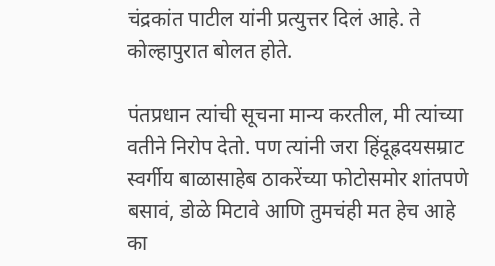चंद्रकांत पाटील यांनी प्रत्युत्तर दिलं आहे. ते कोल्हापुरात बोलत होते.

पंतप्रधान त्यांची सूचना मान्य करतील, मी त्यांच्या वतीने निरोप देतो. पण त्यांनी जरा हिंदूह्रदयसम्राट स्वर्गीय बाळासाहेब ठाकरेंच्या फोटोसमोर शांतपणे बसावं, डोळे मिटावे आणि तुमचंही मत हेच आहे का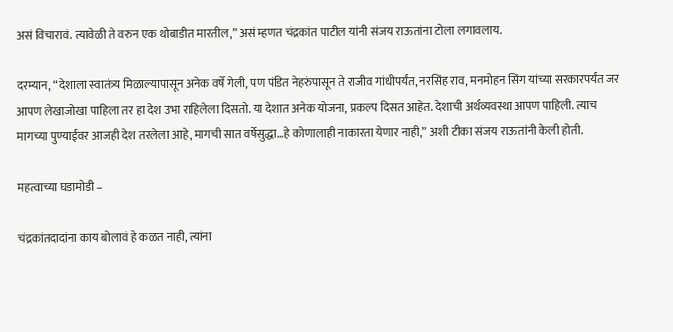असं विचारावं. त्यावेळी ते वरुन एक थोबाडीत मारतील,” असं म्हणत चंद्रकांत पाटील यांनी संजय राऊतांना टोला लगावलाय.

दरम्यान, “देशाला स्वातंत्र्य मिळाल्यापासून अनेक वर्षे गेली, पण पंडित नेहरुंपासून ते राजीव गांधीपर्यंत, नरसिंह राव, मनमोहन सिंग यांच्या सरकारपर्यंत जर आपण लेखाजोखा पाहिला तर हा देश उभा राहिलेला दिसतो. या देशात अनेक योजना, प्रकल्प दिसत आहेत. देशाची अर्थव्यवस्था आपण पाहिली. त्याच मागच्या पुण्याईवर आजही देश तरलेला आहे, मागची सात वर्षेसुद्धा…हे कोणालाही नाकारता येणार नाही,” अशी टीका संजय राऊतांनी केली होती.

महत्वाच्या घडामोडी –

चंद्रकांतदादांना काय बोलावं हे कळत नाही, त्यांना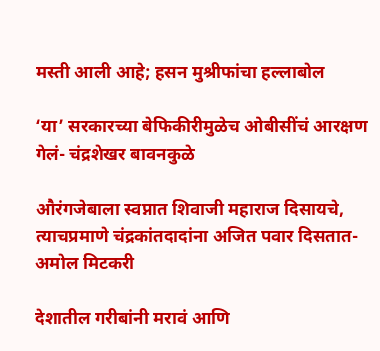मस्ती आली आहे; हसन मुश्रीफांचा हल्लाबोल

‘या’ सरकारच्या बेफिकीरीमुळेच ओबीसींचं आरक्षण गेलं- चंद्रशेखर बावनकुळे

औरंगजेबाला स्वप्नात शिवाजी महाराज दिसायचे, त्याचप्रमाणे चंद्रकांतदादांना अजित पवार दिसतात- अमोल मिटकरी

देशातील गरीबांनी मरावं आणि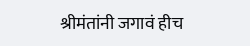श्रीमंतांनी जगावं हीच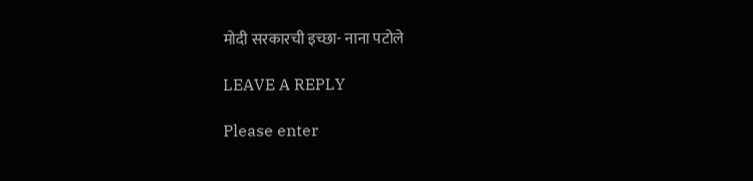मोदी सरकारची इच्छा- नाना पटोले

LEAVE A REPLY

Please enter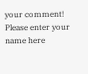your comment!
Please enter your name here